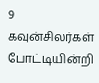9 கவுன்சிலர்கள் போட்டியின்றி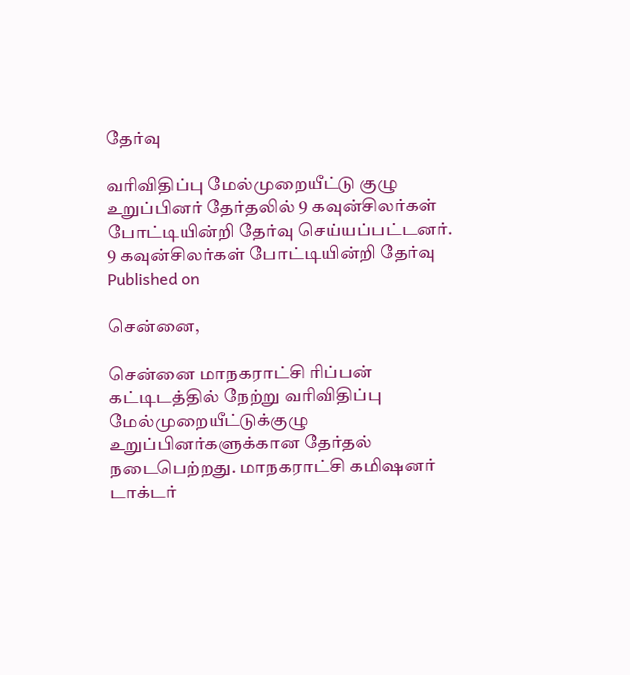தேர்வு

வரிவிதிப்பு மேல்முறையீட்டு குழு உறுப்பினர் தேர்தலில் 9 கவுன்சிலர்கள் போட்டியின்றி தேர்வு செய்யப்பட்டனர்.
9 கவுன்சிலர்கள் போட்டியின்றி தேர்வு
Published on

சென்னை,

சென்னை மாநகராட்சி ரிப்பன் கட்டிடத்தில் நேற்று வரிவிதிப்பு மேல்முறையீட்டுக்குழு உறுப்பினர்களுக்கான தேர்தல் நடைபெற்றது. மாநகராட்சி கமிஷனர் டாக்டர்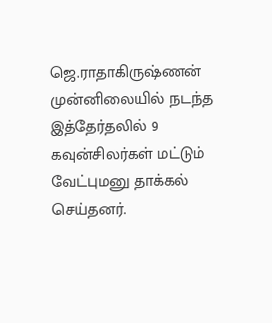ஜெ.ராதாகிருஷ்ணன் முன்னிலையில் நடந்த இத்தேர்தலில் 9 கவுன்சிலர்கள் மட்டும் வேட்புமனு தாக்கல் செய்தனர்.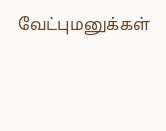வேட்புமனுக்கள்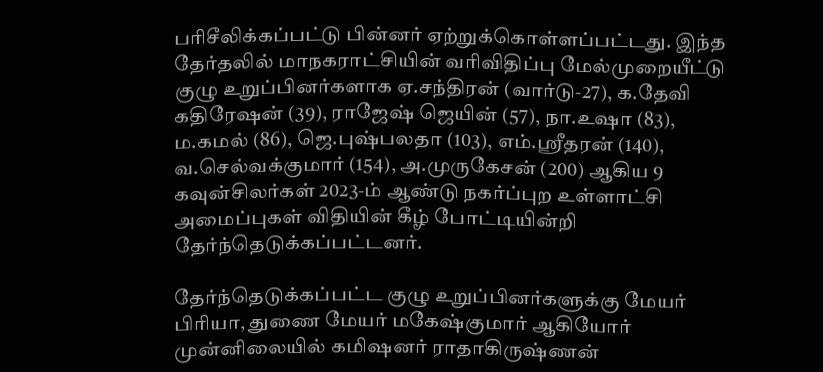பரிசீலிக்கப்பட்டு பின்னர் ஏற்றுக்கொள்ளப்பட்டது. இந்த தேர்தலில் மாநகராட்சியின் வரிவிதிப்பு மேல்முறையீட்டு குழு உறுப்பினர்களாக ஏ.சந்திரன் (வார்டு-27), க.தேவி கதிரேஷன் (39), ராஜேஷ் ஜெயின் (57), நா.உஷா (83), ம.கமல் (86), ஜெ.புஷ்பலதா (103), எம்.ஸ்ரீதரன் (140), வ.செல்வக்குமார் (154), அ.முருகேசன் (200) ஆகிய 9 கவுன்சிலர்கள் 2023-ம் ஆண்டு நகர்ப்புற உள்ளாட்சி அமைப்புகள் விதியின் கீழ் போட்டியின்றி தேர்ந்தெடுக்கப்பட்டனர்.

தேர்ந்தெடுக்கப்பட்ட குழு உறுப்பினர்களுக்கு மேயர் பிரியா, துணை மேயர் மகேஷ்குமார் ஆகியோர் முன்னிலையில் கமிஷனர் ராதாகிருஷ்ணன்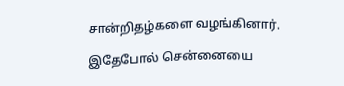சான்றிதழ்களை வழங்கினார்.

இதேபோல் சென்னையை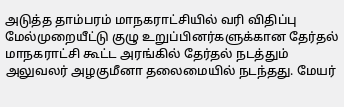அடுத்த தாம்பரம் மாநகராட்சியில் வரி விதிப்பு மேல்முறையீட்டு குழு உறுப்பினர்களுக்கான தேர்தல் மாநகராட்சி கூட்ட அரங்கில் தேர்தல் நடத்தும் அலுவலர் அழகுமீனா தலைமையில் நடந்தது. மேயர்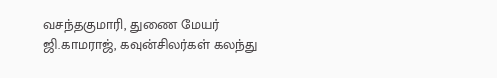வசந்தகுமாரி, துணை மேயர் ஜி.காமராஜ், கவுன்சிலர்கள் கலந்து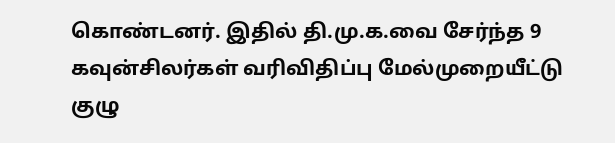கொண்டனர். இதில் தி.மு.க.வை சேர்ந்த 9 கவுன்சிலர்கள் வரிவிதிப்பு மேல்முறையீட்டு குழு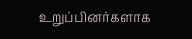உறுப்பினர்களாக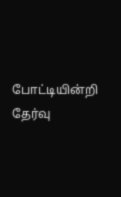போட்டியின்றி தேர்வு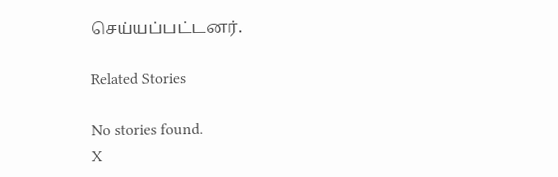செய்யப்பட்டனர்.

Related Stories

No stories found.
X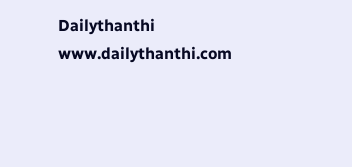Dailythanthi
www.dailythanthi.com